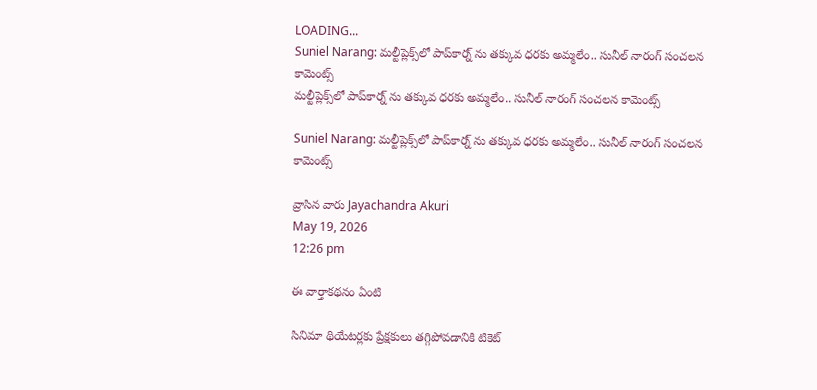LOADING...
Suniel Narang: మల్టీప్లెక్స్‌లో పాప్‌కార్న్ ను తక్కువ ధరకు అమ్మలేం.. సునీల్ నారంగ్ సంచలన కామెంట్స్
మల్టీప్లెక్స్‌లో పాప్‌కార్న్ ను తక్కువ ధరకు అమ్మలేం.. సునీల్ నారంగ్ సంచలన కామెంట్స్

Suniel Narang: మల్టీప్లెక్స్‌లో పాప్‌కార్న్ ను తక్కువ ధరకు అమ్మలేం.. సునీల్ నారంగ్ సంచలన కామెంట్స్

వ్రాసిన వారు Jayachandra Akuri
May 19, 2026
12:26 pm

ఈ వార్తాకథనం ఏంటి

సినిమా థియేటర్లకు ప్రేక్షకులు తగ్గిపోవడానికి టికెట్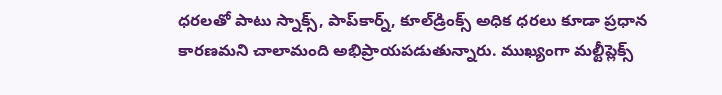ధరలతో పాటు స్నాక్స్, పాప్‌కార్న్, కూల్‌డ్రింక్స్ అధిక ధరలు కూడా ప్రధాన కారణమని చాలామంది అభిప్రాయపడుతున్నారు. ముఖ్యంగా మల్టీప్లెక్స్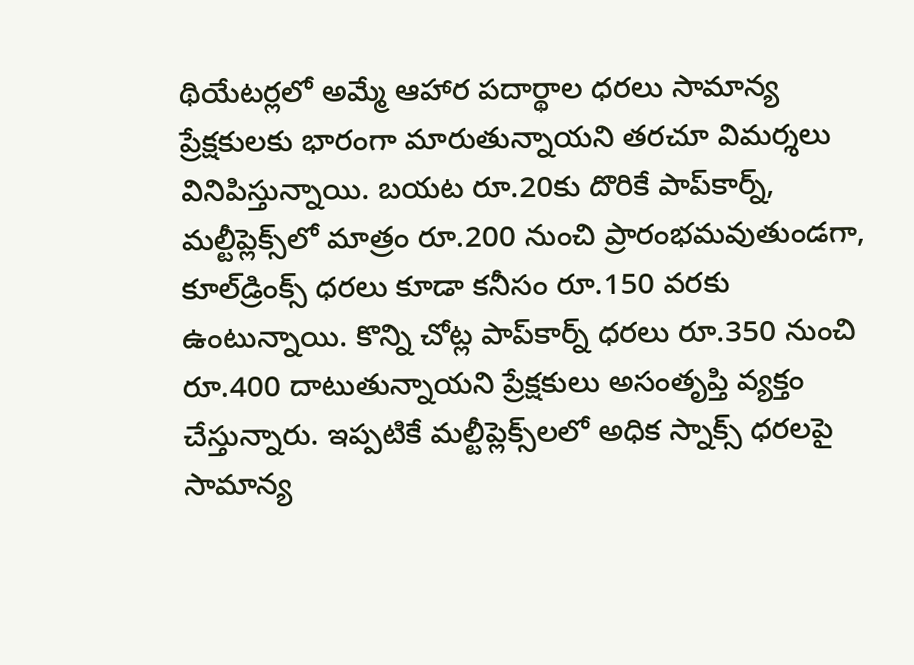థియేటర్లలో అమ్మే ఆహార పదార్థాల ధరలు సామాన్య ప్రేక్షకులకు భారంగా మారుతున్నాయని తరచూ విమర్శలు వినిపిస్తున్నాయి. బయట రూ.20కు దొరికే పాప్‌కార్న్, మల్టీప్లెక్స్‌లో మాత్రం రూ.200 నుంచి ప్రారంభమవుతుండగా, కూల్‌డ్రింక్స్ ధరలు కూడా కనీసం రూ.150 వరకు ఉంటున్నాయి. కొన్ని చోట్ల పాప్‌కార్న్ ధరలు రూ.350 నుంచి రూ.400 దాటుతున్నాయని ప్రేక్షకులు అసంతృప్తి వ్యక్తం చేస్తున్నారు. ఇప్పటికే మల్టీప్లెక్స్‌లలో అధిక స్నాక్స్ ధరలపై సామాన్య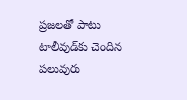ప్రజలతో పాటు టాలీవుడ్‌కు చెందిన పలువురు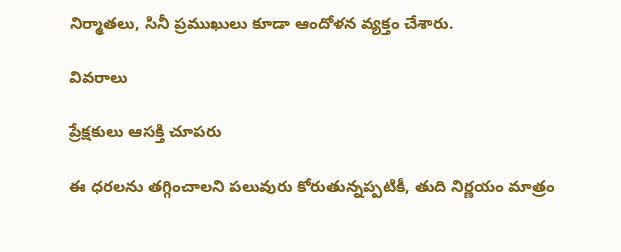నిర్మాతలు, సినీ ప్రముఖులు కూడా ఆందోళన వ్యక్తం చేశారు.

వివరాలు

ప్రేక్షకులు ఆసక్తి చూపరు

ఈ ధరలను తగ్గించాలని పలువురు కోరుతున్నప్పటికీ, తుది నిర్ణయం మాత్రం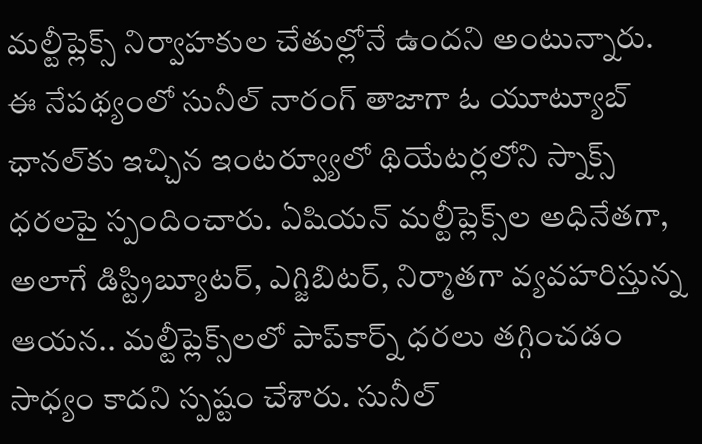మల్టీప్లెక్స్ నిర్వాహకుల చేతుల్లోనే ఉందని అంటున్నారు. ఈ నేపథ్యంలో సునీల్ నారంగ్ తాజాగా ఓ యూట్యూబ్ ఛానల్‌కు ఇచ్చిన ఇంటర్వ్యూలో థియేటర్లలోని స్నాక్స్ ధరలపై స్పందించారు. ఏషియన్ మల్టీప్లెక్స్‌ల అధినేతగా, అలాగే డిస్ట్రిబ్యూటర్, ఎగ్జిబిటర్, నిర్మాతగా వ్యవహరిస్తున్న ఆయన.. మల్టీప్లెక్స్‌లలో పాప్‌కార్న్ ధరలు తగ్గించడం సాధ్యం కాదని స్పష్టం చేశారు. సునీల్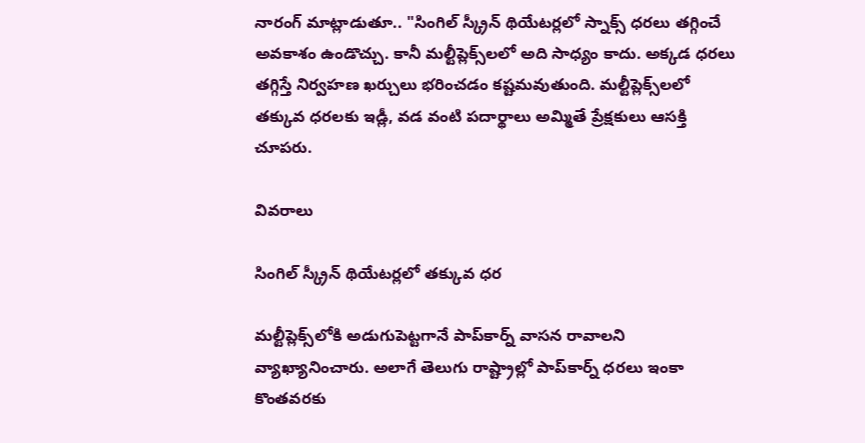నారంగ్ మాట్లాడుతూ.. "సింగిల్ స్క్రీన్ థియేటర్లలో స్నాక్స్ ధరలు తగ్గించే అవకాశం ఉండొచ్చు. కానీ మల్టీప్లెక్స్‌లలో అది సాధ్యం కాదు. అక్కడ ధరలు తగ్గిస్తే నిర్వహణ ఖర్చులు భరించడం కష్టమవుతుంది. మల్టీప్లెక్స్‌లలో తక్కువ ధరలకు ఇడ్లీ, వడ వంటి పదార్థాలు అమ్మితే ప్రేక్షకులు ఆసక్తి చూపరు.

వివరాలు

సింగిల్ స్క్రీన్ థియేటర్లలో తక్కువ ధర

మల్టీప్లెక్స్‌లోకి అడుగుపెట్టగానే పాప్‌కార్న్ వాసన రావాలని వ్యాఖ్యానించారు. అలాగే తెలుగు రాష్ట్రాల్లో పాప్‌కార్న్ ధరలు ఇంకా కొంతవరకు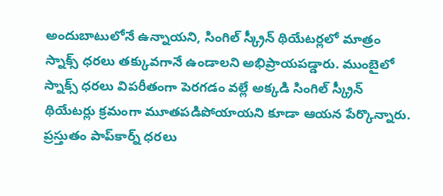అందుబాటులోనే ఉన్నాయని, సింగిల్ స్క్రీన్ థియేటర్లలో మాత్రం స్నాక్స్ ధరలు తక్కువగానే ఉండాలని అభిప్రాయపడ్డారు. ముంబైలో స్నాక్స్ ధరలు విపరీతంగా పెరగడం వల్లే అక్కడి సింగిల్ స్క్రీన్ థియేటర్లు క్రమంగా మూతపడిపోయాయని కూడా ఆయన పేర్కొన్నారు. ప్రస్తుతం పాప్‌కార్న్ ధరలు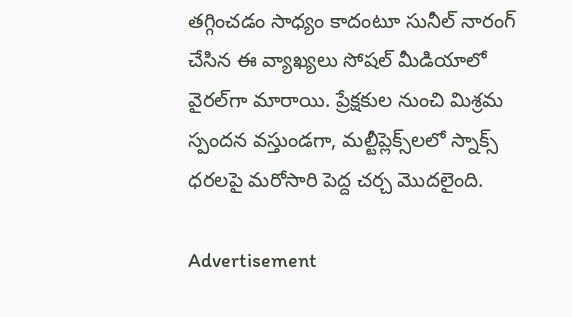తగ్గించడం సాధ్యం కాదంటూ సునీల్ నారంగ్ చేసిన ఈ వ్యాఖ్యలు సోషల్ మీడియాలో వైరల్‌గా మారాయి. ప్రేక్షకుల నుంచి మిశ్రమ స్పందన వస్తుండగా, మల్టీప్లెక్స్‌లలో స్నాక్స్ ధరలపై మరోసారి పెద్ద చర్చ మొదలైంది.

Advertisement